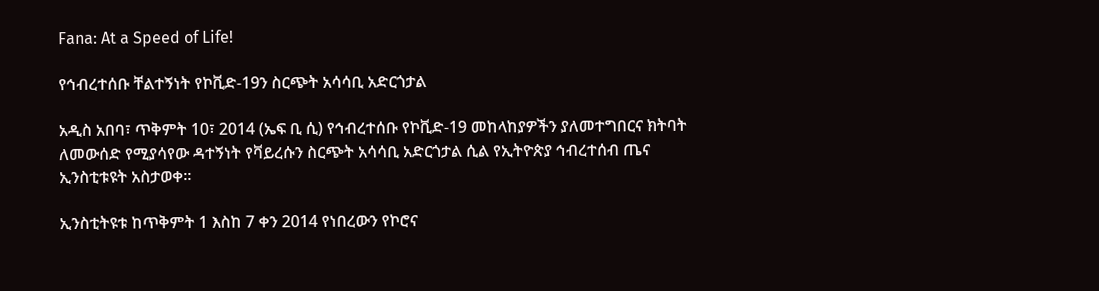Fana: At a Speed of Life!

የኅብረተሰቡ ቸልተኝነት የኮቪድ-19ን ስርጭት አሳሳቢ አድርጎታል

አዲስ አበባ፣ ጥቅምት 10፣ 2014 (ኤፍ ቢ ሲ) የኅብረተሰቡ የኮቪድ-19 መከላከያዎችን ያለመተግበርና ክትባት ለመውሰድ የሚያሳየው ዳተኝነት የቫይረሱን ስርጭት አሳሳቢ አድርጎታል ሲል የኢትዮጵያ ኅብረተሰብ ጤና ኢንስቲቱዩት አስታወቀ።

ኢንስቲትዩቱ ከጥቅምት 1 እስከ 7 ቀን 2014 የነበረውን የኮሮና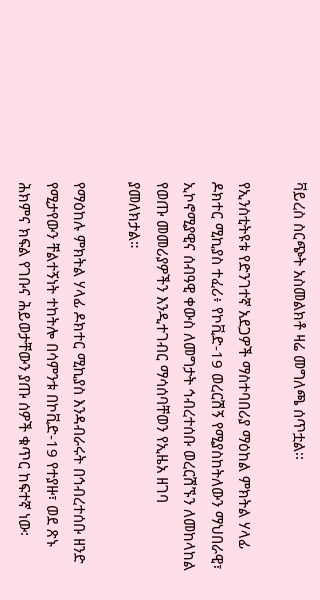ቫይረስ ስርጭት አስመልክቶ ዛሬ መግለጫ ሰጥቷል፡፡

የኢንስቲትዩቱ የድንገተኛ አደጋዎች ማስተባበሪያ ማዕከል ምክትል ሃላፊ ዶክተር ሚኪያስ ተፈሪ፥ የኮቪድ-19 ወረርሽኝ የሚያስከትለውን ማህበራዊ፣ ኢኮኖሚያዊና ሰብዓዊ ቀውስ ለመግታት ኅብረተሰቡ ወረርሽኙን ለመከላከል የወጡ መመሪያዎችን እንዲተገብር ማሳሰባቸወን የኢዜአ ዘገባ ያመለክታል።

የማዕከሉ ምክትል ሃላፊ ዶክተር ሚኪያስ እንዳብራሩት በኅብረተሰቡ ዘንድ የሚታየውን ቸልተኝነት ተከትሎ በሳምንቱ በኮቪድ-19 የተያዙ፣ ወደ ጽኑ ሕክምና ክፍል የገቡና ሕይወታቸውን ያጡ ሰዎች ቁጥር ከፍተኛ ነው፡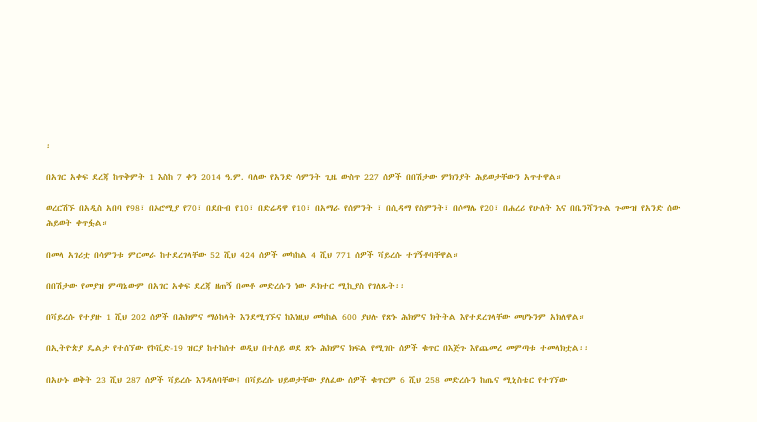፡

በአገር አቀፍ ደረጃ ከጥቅምት 1 እስከ 7 ቀን 2014 ዓ.ም. ባለው የአንድ ሳምንት ጊዜ ውስጥ 227 ሰዎች በበሽታው ምክንያት ሕይወታቸውን አጥተዋል።

ወረርሽኙ በአዲስ አበባ የ98፣ በኦሮሚያ የ70፣ በደቡብ የ10፣ በድሬዳዋ የ10፣ በአማራ የሰምንት ፣ በሲዳማ የስምንት፣ በሶማሌ የ20፣ በሐረሪ የሁለት እና በቤንሻንጉል ጉሙዝ የአንድ ሰው ሕይወት ቀጥፏል።

በመላ አገሪቷ በሳምንቱ ምርመራ ከተደረገላቸው 52 ሺህ 424 ሰዎች መካከል 4 ሺህ 771 ሰዎች ቫይረሱ ተገኝቶባቸዋል።

በበሽታው የመያዝ ምጣኔውም በአገር አቀፍ ደረጃ ዘጠኝ በመቶ መድረሱን ነው ዶክተር ሚኪያስ የገለጹት፡፡

በቫይረሱ የተያዙ 1 ሺህ 202 ሰዎች በሕክምና ማዕከላት እንደሚገኙና ከእነዚህ መካከል 600 ያህሉ የጽኑ ሕክምና ክትትል እየተደረገላቸው መሆኑንም አክለዋል።

በኢትዮጵያ ዴልታ የተሰኘው የኮቪድ-19 ዝርያ ከተከሰተ ወዲህ በተለይ ወደ ጽኑ ሕክምና ክፍል የሚገቡ ሰዎች ቁጥር በእጅጉ እየጨመረ መምጣቱ ተመላክቷል፡፡

በአሁኑ ወቅት 23 ሺህ 287 ሰዎች ቫይረሱ እንዳለባቸው፤ በቫይረሱ ህይወታቸው ያለፈው ሰዎች ቁጥርም 6 ሺህ 258 መድረሱን ከጤና ሚኒስቴር የተገኘው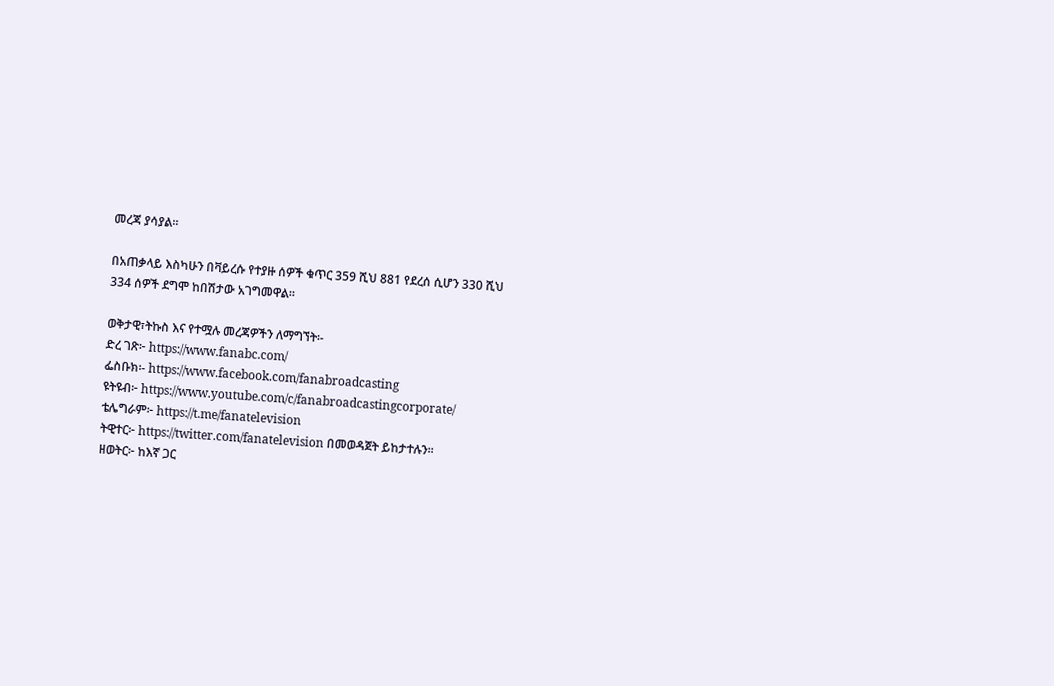መረጃ ያሳያል፡፡

በአጠቃላይ እስካሁን በቫይረሱ የተያዙ ሰዎች ቁጥር 359 ሺህ 881 የደረሰ ሲሆን 330 ሺህ 334 ሰዎች ደግሞ ከበሽታው አገግመዋል።

ወቅታዊ፣ትኩስ እና የተሟሉ መረጃዎችን ለማግኘት፡-
ድረ ገጽ፦ https://www.fanabc.com/
ፌስቡክ፡- https://www.facebook.com/fanabroadcasting
ዩትዩብ፦ https://www.youtube.com/c/fanabroadcastingcorporate/
ቴሌግራም፦ https://t.me/fanatelevision
ትዊተር፦ https://twitter.com/fanatelevision በመወዳጀት ይከታተሉን፡፡
ዘወትር፦ ከእኛ ጋር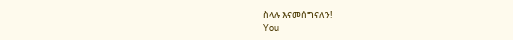ስላሉ እናመሰግናለን!
You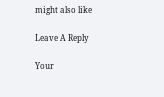might also like

Leave A Reply

Your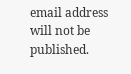email address will not be published.